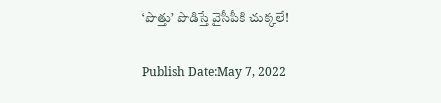‘పొత్తు’ పొడిస్తే వైసీపీకి చుక్కలే!

Publish Date:May 7, 2022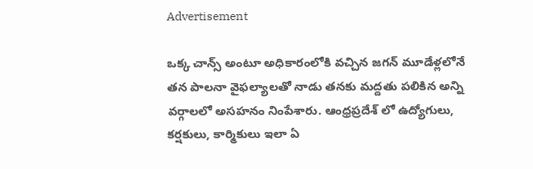Advertisement

ఒక్క చాన్స్ అంటూ అధికారంలోకి వచ్చిన జగన్ మూడేళ్లలోనే తన పాలనా వైఫల్యాలతో నాడు తనకు మద్దతు పలికిన అన్ని వర్గాలలో అసహనం నింపేశారు. ఆంధ్రప్రదేశ్ లో ఉద్యోగులు, కర్షకులు, కార్మికులు ఇలా ఏ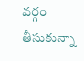వర్గం తీసుకున్నా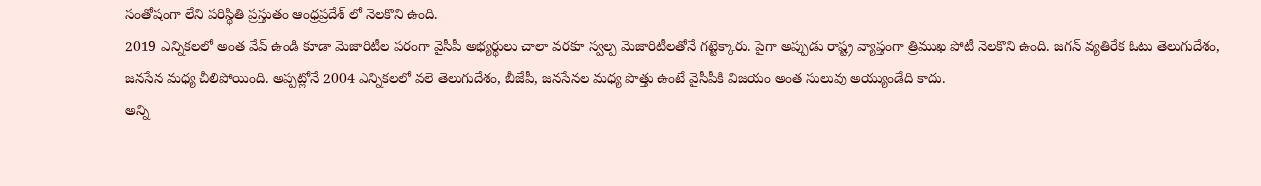సంతోషంగా లేని పరిస్థితి ప్రస్తుతం ఆంధ్రప్రదేశ్ లో నెలకొని ఉంది.
2019 ఎన్నికలలో అంత వేవ్ ఉండి కూడా మెజారిటీల పరంగా వైసీపీ అభ్యర్థులు చాలా వరకూ స్వల్ప మెజారిటీలతోనే గట్టెక్కారు. పైగా అప్పుడు రాష్ట్ర వ్యాప్తంగా త్రిముఖ పోటీ నెలకొని ఉంది. జగన్ వ్యతిరేక ఓటు తెలుగుదేశం, జనసేన మధ్య చీలిపోయింది. అప్పట్లోనే 2004 ఎన్నికలలో వలె తెలుగుదేశం, బీజేపీ, జనసేనల మధ్య పొత్తు ఉంటే వైసీపీకి విజయం అంత సులువు అయ్యుండేది కాదు.
అన్ని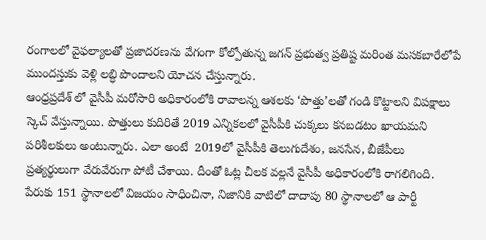రంగాలలో వైఫల్యాలతో ప్రజాదరణను వేగంగా కోల్పోతున్న జగన్ ప్రభుత్వ ప్రతిష్ట మరింత మసకబారేలోపే ముందస్తుకు వెళ్లి లబ్ధి పొందాలని యోచన చేస్తున్నారు.
ఆంధ్రప్రదేశ్ లో వైసీపీ మరోసారి అధికారంలోకి రావాలన్న ఆశలకు ‘పొత్తు’లతో గండి కొట్టాలని విపక్షాలు స్కెచ్ వేస్తున్నాయి. పొత్తులు కుదిరితే 2019 ఎన్నికలలో వైసీపీకి చుక్కలు కనబడటం ఖాయమని పరిశీలకులు అంటున్నారు. ఎలా అంటే  2019లో వైసీపీకి తెలుగుదేశం, జనసేన, బీజేపీలు ప్రత్యర్థులుగా వేరువేరుగా పోటీ చేశాయి. దీంతో ఓట్ల చీలక వల్లనే వైసీపీ అధికారంలోకి రాగలిగింది. పేరుకు 151 స్థానాలలో విజయం సాధించినా, నిజానికి వాటిలో దాదాపు 80 స్థానాలలో ఆ పార్టీ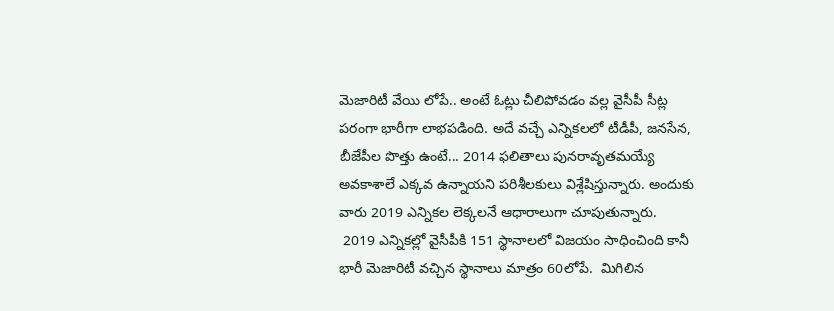మెజారిటీ వేయి లోపే.. అంటే ఓట్లు చీలిపోవడం వల్ల వైసీపీ సీట్ల పరంగా భారీగా లాభపడింది. అదే వచ్చే ఎన్నికలలో టీడీపీ, జనసేన, బీజేపీల పొత్తు ఉంటే... 2014 ఫలితాలు పునరావృతమయ్యే అవకాశాలే ఎక్కవ ఉన్నాయని పరిశీలకులు విశ్లేషిస్తున్నారు. అందుకు వారు 2019 ఎన్నికల లెక్కలనే ఆధారాలుగా చూపుతున్నారు.
 2019 ఎన్నికల్లో వైసీపీకి 151 స్థానాలలో విజయం సాధించింది కానీ భారీ మెజారిటీ వచ్చిన స్థానాలు మాత్రం 60లోపే.  మిగిలిన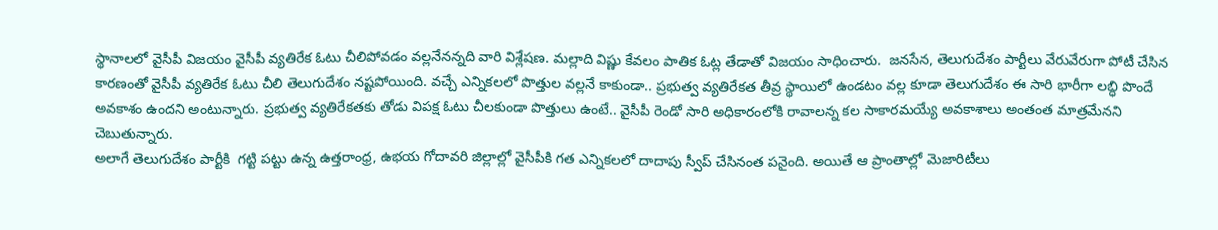స్థానాలలో వైసీపీ విజయం వైసీపీ వ్యతిరేక ఓటు చీలిపోవడం వల్లనేనన్నది వారి విశ్లేషణ. మల్లాది విష్ణు కేవలం పాతిక ఓట్ల తేడాతో విజయం సాధించారు.  జనసేన, తెలుగుదేశం పార్టీలు వేరువేరుగా పోటీ చేసిన కారణంతో వైసీపీ వ్యతిరేక ఓటు చీలి తెలుగుదేశం నష్టపోయింది. వచ్చే ఎన్నికలలో పొత్తుల వల్లనే కాకుండా.. ప్రభుత్వ వ్యతిరేకత తీవ్ర స్థాయిలో ఉండటం వల్ల కూడా తెలుగుదేశం ఈ సారి భారీగా లబ్ధి పొందే అవకాశం ఉందని అంటున్నారు. ప్రభుత్వ వ్యతిరేకతకు తోడు విపక్ష ఓటు చీలకుండా పొత్తులు ఉంటే.. వైసీపీ రెండో సారి అధికారంలోకి రావాలన్న కల సాకారమయ్యే అవకాశాలు అంతంత మాత్రమేనని చెబుతున్నారు.
అలాగే తెలుగుదేశం పార్టీకి  గట్టి పట్టు ఉన్న ఉత్తరాంధ్ర, ఉభయ గోదావరి జిల్లాల్లో వైసీపీకి గత ఎన్నికలలో దాదాపు స్వీప్ చేసినంత పనైంది. అయితే ఆ ప్రాంతాల్లో మెజారిటీలు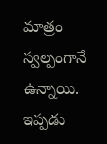మాత్రం స్వల్పంగానే ఉన్నాయి. ఇప్పడు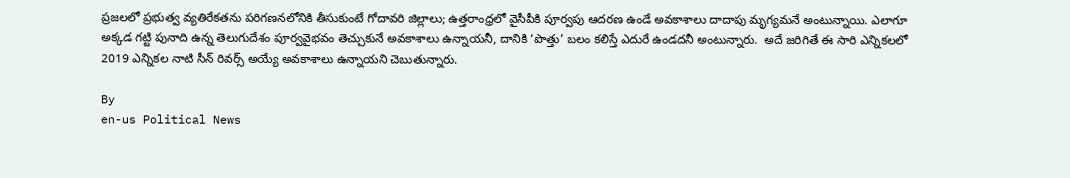ప్రజలలో ప్రభుత్వ వ్యతిరేకతను పరిగణనలోనికి తీసుకుంటే గోదావరి జిల్లాలు; ఉత్తరాంధ్రలో వైసీపీకి పూర్వపు ఆదరణ ఉండే అవకాశాలు దాదాపు మృగ్యమనే అంటున్నాయి. ఎలాగూ అక్కడ గట్టి పునాది ఉన్న తెలుగుదేశం పూర్వవైభవం తెచ్చుకునే అవకాశాలు ఉన్నాయనీ, దానికి ‘పొత్తు’ బలం కలిస్తే ఎదురే ఉండదనీ అంటున్నారు.  అదే జరిగితే ఈ సారి ఎన్నికలలో 2019 ఎన్నికల నాటి సీన్ రివర్స్ అయ్యే అవకాశాలు ఉన్నాయని చెబుతున్నారు.

By
en-us Political News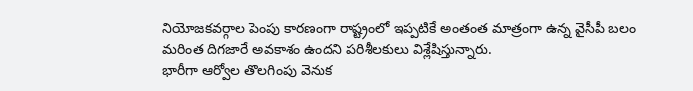నియోజకవర్గాల పెంపు కారణంగా రాష్ట్రంలో ఇప్పటికే అంతంత మాత్రంగా ఉన్న వైసీపీ బలం మరింత దిగజారే అవకాశం ఉందని పరిశీలకులు విశ్లేషిస్తున్నారు.
భారీగా ఆర్వోల తొలగింపు వెనుక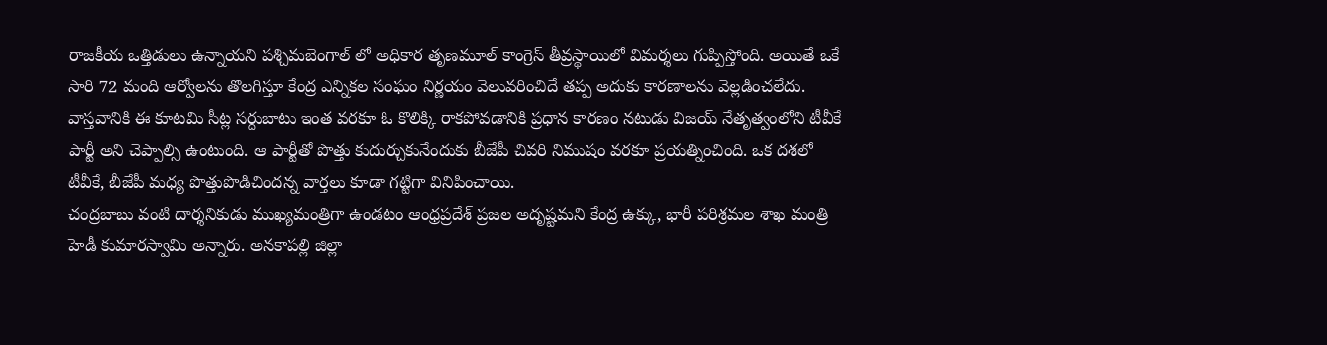రాజకీయ ఒత్తిడులు ఉన్నాయని పశ్చిమబెంగాల్ లో అధికార తృణమూల్ కాంగ్రెస్ తీవ్రస్థాయిలో విమర్శలు గుప్పిస్తోంది. అయితే ఒకే సారి 72 మంది ఆర్వోలను తొలగిస్తూ కేంద్ర ఎన్నికల సంఘం నిర్ణయం వెలువరించిదే తప్ప అదుకు కారణాలను వెల్లడించలేదు.
వాస్తవానికి ఈ కూటమి సీట్ల సర్దుబాటు ఇంత వరకూ ఓ కొలిక్కి రాకపోవడానికి ప్రధాన కారణం నటుడు విజయ్ నేతృత్వంలోని టీవీకే పార్టీ అని చెప్పాల్సి ఉంటుంది. ఆ పార్టీతో పొత్తు కుదుర్చుకునేందుకు బీజేపీ చివరి నిముషం వరకూ ప్రయత్నించింది. ఒక దశలో టీవీకే, బీజేపీ మధ్య పొత్తుపొడిచిందన్న వార్తలు కూడా గట్టిగా వినిపించాయి.
చంద్రబాబు వంటి దార్శనికుడు ముఖ్యమంత్రిగా ఉండటం ఆంధ్రప్రదేశ్ ప్రజల అదృష్టమని కేంద్ర ఉక్కు, భారీ పరిశ్రమల శాఖ మంత్రి హెడీ కుమారస్వామి అన్నారు. అనకాపల్లి జిల్లా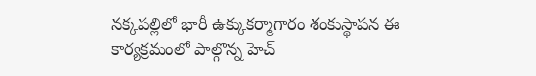నక్కపల్లిలో భారీ ఉక్కుకర్మాగారం శంకుస్థాపన ఈ కార్యక్రమంలో పాల్గొన్న హెచ్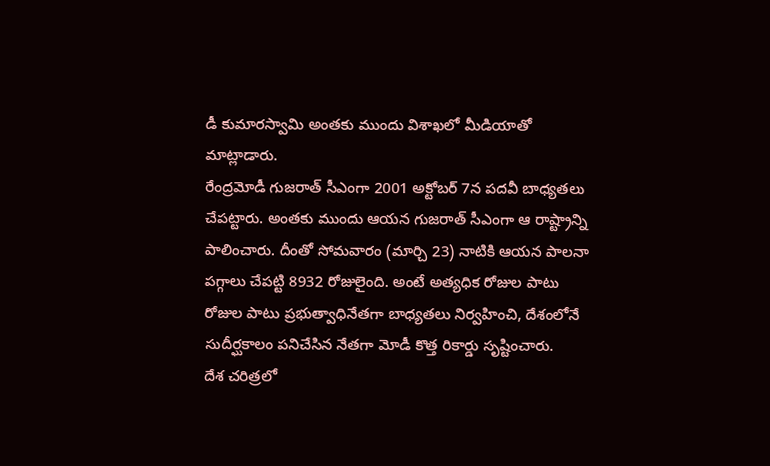డీ కుమారస్వామి అంతకు ముందు విశాఖలో మీడియాతో మాట్లాడారు.
రేంద్రమోడీ గుజరాత్ సీఎంగా 2001 అక్టోబర్ 7న పదవీ బాధ్యతలు చేపట్టారు. అంతకు ముందు ఆయన గుజరాత్ సీఎంగా ఆ రాష్ట్రాన్ని పాలించారు. దీంతో సోమవారం (మార్చి 23) నాటికి ఆయన పాలనా పగ్గాలు చేపట్టి 8932 రోజులైంది. అంటే అత్యధిక రోజుల పాటు రోజుల పాటు ప్రభుత్వాధినేతగా బాధ్యతలు నిర్వహించి, దేశంలోనే సుదీర్ఘకాలం పనిచేసిన నేతగా మోడీ కొత్త రికార్డు సృష్టించారు.
దేశ చరిత్రలో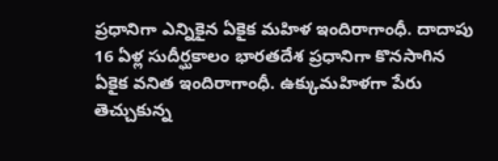ప్రధానిగా ఎన్నికైన ఏకైక మహిళ ఇందిరాగాంధీ. దాదాపు 16 ఏళ్ల సుదీర్ఘకాలం భారతదేశ ప్రధానిగా కొనసాగిన ఏకైక వనిత ఇందిరాగాంధీ. ఉక్కుమహిళగా పేరు తెచ్చుకున్న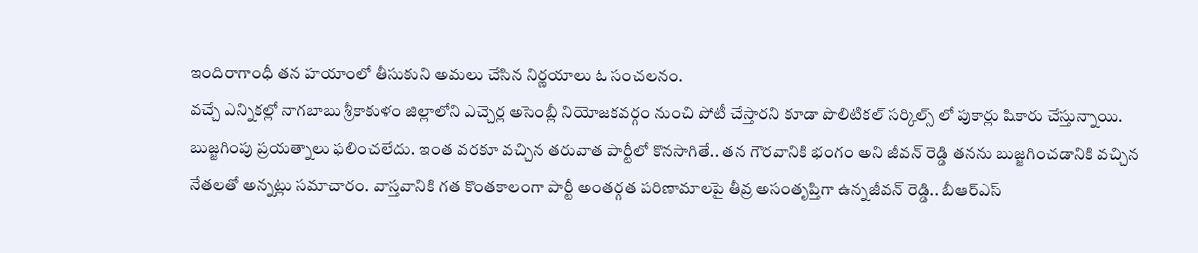ఇందిరాగాంధీ తన హయాంలో తీసుకుని అమలు చేసిన నిర్ణయాలు ఓ సంచలనం.
వచ్చే ఎన్నికల్లో నాగబాబు శ్రీకాకుళం జిల్లాలోని ఎచ్చెర్ల అసెంబ్లీ నియోజకవర్గం నుంచి పోటీ చేస్తారని కూడా పొలిటికల్ సర్కిల్స్ లో పుకార్లు షికారు చేస్తున్నాయి.
బుజ్జగింపు ప్రయత్నాలు ఫలించలేదు. ఇంత వరకూ వచ్చిన తరువాత పార్టీలో కొనసాగితే.. తన గౌరవానికి భంగం అని జీవన్ రెడ్డి తనను బుజ్జగించడానికి వచ్చిన నేతలతో అన్నట్లు సమాచారం. వాస్తవానికి గత కొంతకాలంగా పార్టీ అంతర్గత పరిణామాలపై తీవ్ర అసంతృప్తిగా ఉన్నజీవన్ రెడ్డి.. బీఆర్ఎస్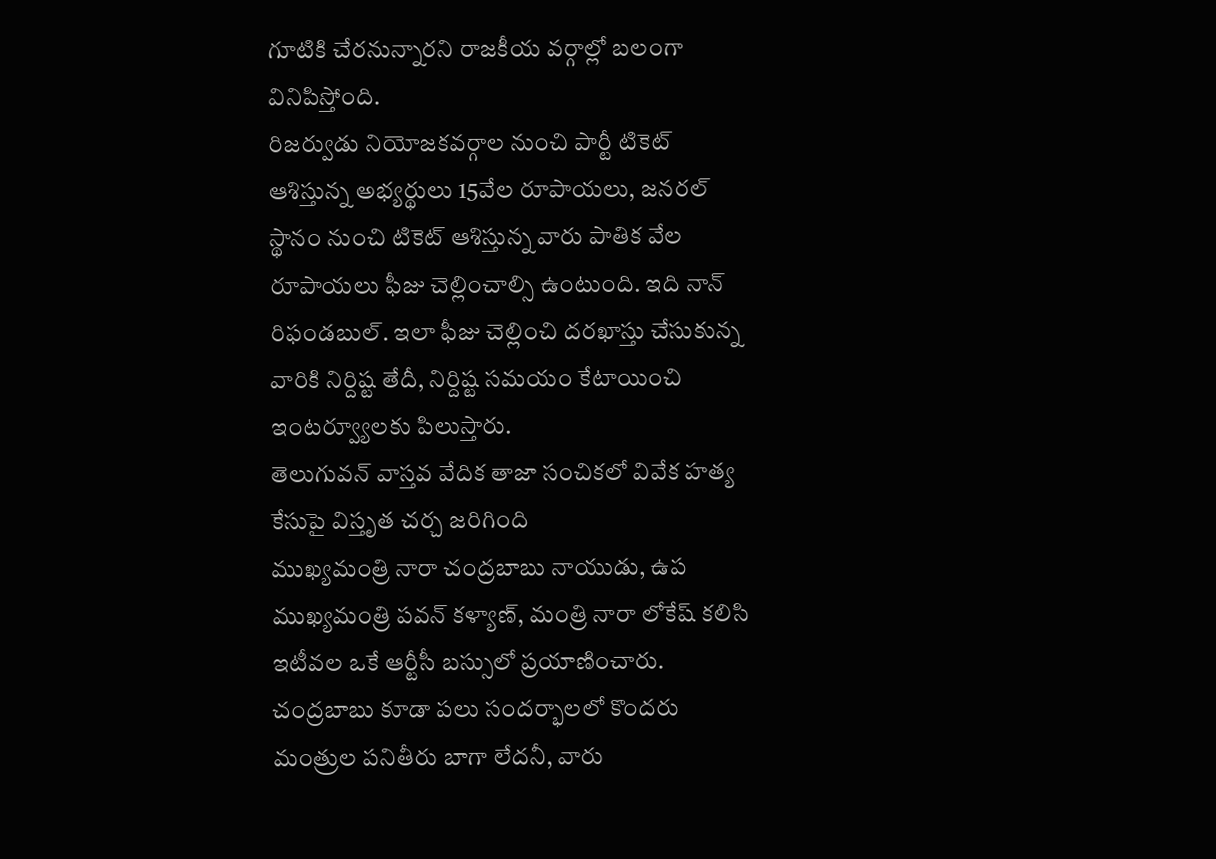గూటికి చేరనున్నారని రాజకీయ వర్గాల్లో బలంగా వినిపిస్తోంది.
రిజర్వుడు నియోజకవర్గాల నుంచి పార్టీ టికెట్ ఆశిస్తున్న అభ్యర్థులు 15వేల రూపాయలు, జనరల్ స్థానం నుంచి టికెట్ ఆశిస్తున్న వారు పాతిక వేల రూపాయలు ఫీజు చెల్లించాల్సి ఉంటుంది. ఇది నాన్ రిఫండబుల్. ఇలా ఫీజు చెల్లించి దరఖాస్తు చేసుకున్న వారికి నిర్దిష్ట తేదీ, నిర్దిష్ట సమయం కేటాయించి ఇంటర్వ్యూలకు పిలుస్తారు.
తెలుగువన్ వాస్తవ వేదిక తాజా సంచికలో వివేక హత్య కేసుపై విస్తృత చర్చ జరిగింది
ముఖ్యమంత్రి నారా చంద్రబాబు నాయుడు, ఉప ముఖ్యమంత్రి పవన్ కళ్యాణ్, మంత్రి నారా లోకేష్ కలిసి ఇటీవల ఒకే ఆర్టీసీ బస్సులో ప్రయాణించారు.
చంద్రబాబు కూడా పలు సందర్భాలలో కొందరు మంత్రుల పనితీరు బాగా లేదనీ, వారు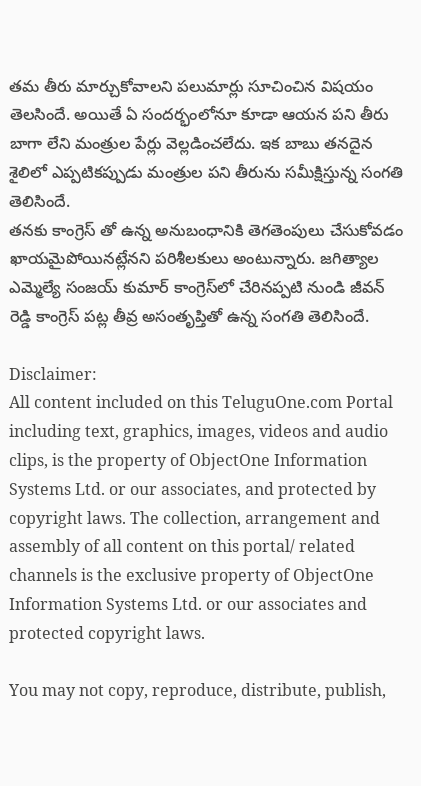తమ తీరు మార్చుకోవాలని పలుమార్లు సూచించిన విషయం తెలసిందే. అయితే ఏ సందర్భంలోనూ కూడా ఆయన పని తీరు బాగా లేని మంత్రుల పేర్లు వెల్లడించలేదు. ఇక బాబు తనదైన శైలిలో ఎప్పటికప్పుడు మంత్రుల పని తీరును సమీక్షిస్తున్న సంగతి తెలిసిందే.
తనకు కాంగ్రెస్ తో ఉన్న అనుబంధానికి తెగతెంపులు చేసుకోవడం ఖాయమైపోయినట్లేనని పరిశీలకులు అంటున్నారు. జగిత్యాల ఎమ్మెల్యే సంజయ్ కుమార్ కాంగ్రెస్‌లో చేరినప్పటి నుండి జీవన్ రెడ్డి కాంగ్రెస్ పట్ల తీవ్ర అసంతృప్తితో ఉన్న సంగతి తెలిసిందే.

Disclaimer:
All content included on this TeluguOne.com Portal including text, graphics, images, videos and audio clips, is the property of ObjectOne Information Systems Ltd. or our associates, and protected by copyright laws. The collection, arrangement and assembly of all content on this portal/ related channels is the exclusive property of ObjectOne Information Systems Ltd. or our associates and protected copyright laws.

You may not copy, reproduce, distribute, publish,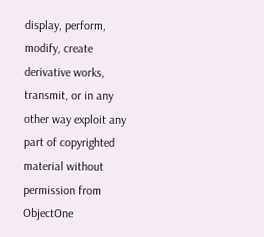display, perform, modify, create derivative works, transmit, or in any other way exploit any part of copyrighted material without permission from ObjectOne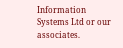Information Systems Ltd or our associates.